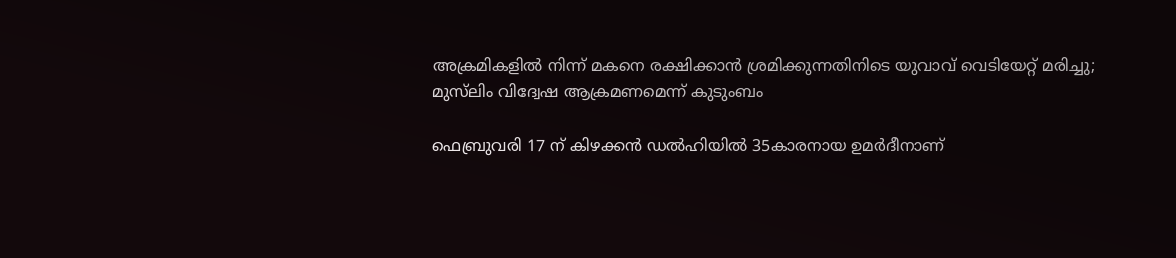അക്രമികളിൽ നിന്ന് മകനെ രക്ഷിക്കാൻ ശ്രമിക്കുന്നതിനിടെ യുവാവ് വെടിയേറ്റ് മരിച്ചു; മുസ്‌ലിം വിദ്വേഷ ആക്രമണമെന്ന് കുടുംബം

ഫെബ്രുവരി 17 ന് കിഴക്കൻ ഡൽഹിയിൽ 35കാരനായ ഉമർദീനാണ്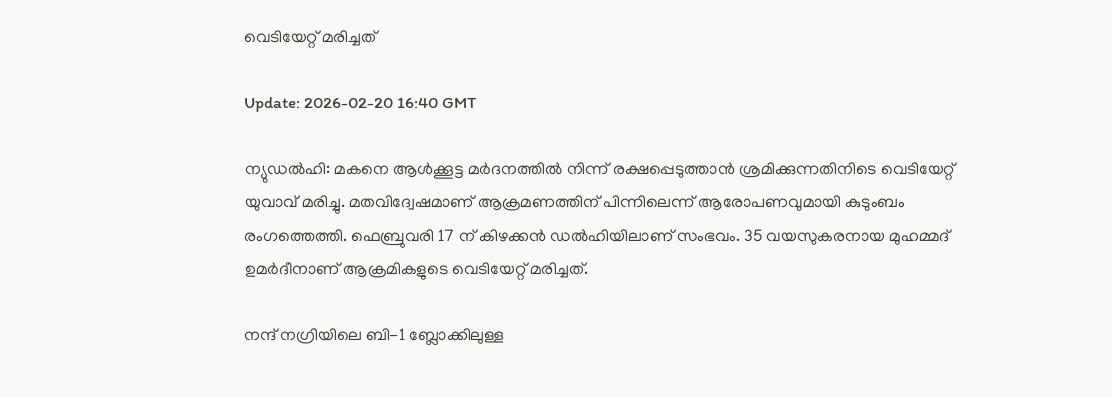വെടിയേറ്റ് മരിച്ചത്

Update: 2026-02-20 16:40 GMT

ന്യുഡൽഹി: മകനെ ആൾക്കൂട്ട മർദനത്തിൽ നിന്ന് രക്ഷപ്പെടുത്താൻ ശ്രമിക്കുന്നതിനിടെ വെടിയേറ്റ് യുവാവ് മരിച്ചു. മതവിദ്വേഷമാണ് ആക്രമണത്തിന് പിന്നിലെന്ന് ആരോപണവുമായി കുടുംബം രംഗത്തെത്തി. ഫെബ്രുവരി 17 ന് കിഴക്കൻ ഡൽഹിയിലാണ് സംഭവം. 35 വയസുകരനായ മുഹമ്മദ് ഉമർദീനാണ് ആക്രമികളുടെ വെടിയേറ്റ് മരിച്ചത്.

നന്ദ് നഗ്രിയിലെ ബി-1 ബ്ലോക്കിലുള്ള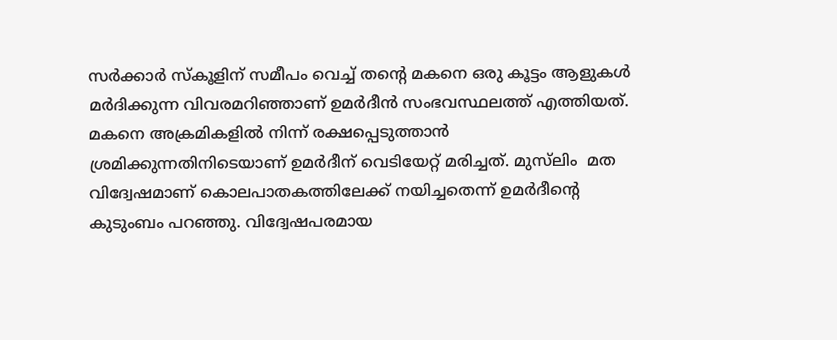സർക്കാർ സ്‌കൂളിന് സമീപം വെച്ച് തന്റെ മകനെ ഒരു കൂട്ടം ആളുകൾ മർദിക്കുന്ന വിവരമറിഞ്ഞാണ് ഉമർദീൻ സംഭവസ്ഥലത്ത് എത്തിയത്. മകനെ അക്രമികളിൽ നിന്ന് രക്ഷപ്പെടുത്താൻ ശ്രമിക്കുന്നതിനിടെയാണ് ഉമർദീന് വെടിയേറ്റ് മരിച്ചത്. മുസ്‌ലിം  മത വിദ്വേഷമാണ് കൊലപാതകത്തിലേക്ക് നയിച്ചതെന്ന് ഉമർദീന്റെ കുടുംബം പറഞ്ഞു. വിദ്വേഷപരമായ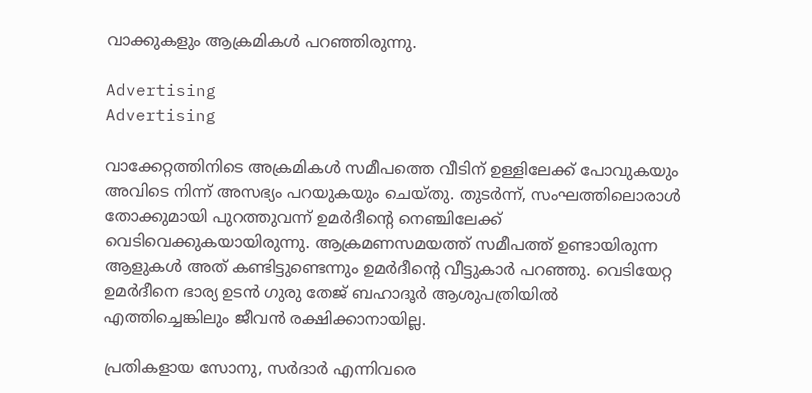വാക്കുകളും ആക്രമികൾ പറഞ്ഞിരുന്നു.

Advertising
Advertising

വാക്കേറ്റത്തിനിടെ അക്രമികൾ സമീപത്തെ വീടിന് ഉള്ളിലേക്ക് പോവുകയും അവിടെ നിന്ന് അസഭ്യം പറയുകയും ചെയ്തു. തുടർന്ന്, സംഘത്തിലൊരാൾ തോക്കുമായി പുറത്തുവന്ന് ഉമർദീന്റെ നെഞ്ചിലേക്ക് വെടിവെക്കുകയായിരുന്നു. ആക്രമണസമയത്ത് സമീപത്ത് ഉണ്ടായിരുന്ന ആളുകൾ അത് കണ്ടിട്ടുണ്ടെന്നും ഉമർദീന്റെ വീട്ടുകാർ പറഞ്ഞു. വെടിയേറ്റ ഉമർദീനെ ഭാര്യ ഉടൻ ഗുരു തേജ് ബഹാദൂർ ആശുപത്രിയിൽ എത്തിച്ചെങ്കിലും ജീവൻ രക്ഷിക്കാനായില്ല.

പ്രതികളായ സോനു, സർദാർ എന്നിവരെ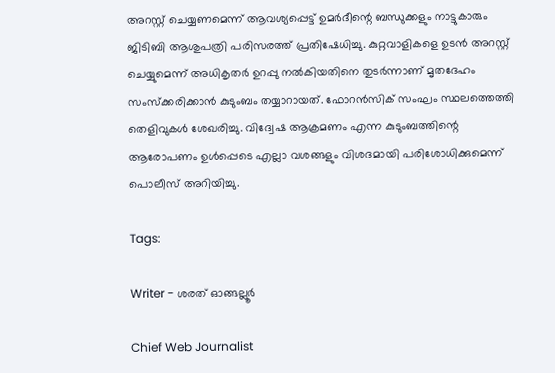അറസ്റ്റ് ചെയ്യണമെന്ന് ആവശ്യപ്പെട്ട് ഉമർദീന്റെ ബന്ധുക്കളും നാട്ടുകാരും ജിടിബി ആശുപത്രി പരിസരത്ത് പ്രതിഷേധിച്ചു. കുറ്റവാളികളെ ഉടൻ അറസ്റ്റ് ചെയ്യുമെന്ന് അധികൃതർ ഉറപ്പു നൽകിയതിനെ തുടർന്നാണ് മൃതദേഹം സംസ്‌ക്കരിക്കാൻ കുടുംബം തയ്യാറായത്. ഫോറൻസിക് സംഘം സ്ഥലത്തെത്തി തെളിവുകൾ ശേഖരിച്ചു. വിദ്വേഷ ആക്രമണം എന്ന കുടുംബത്തിന്റെ ആരോപണം ഉൾപ്പെടെ എല്ലാ വശങ്ങളും വിശദമായി പരിശോധിക്കുമെന്ന് പൊലീസ് അറിയിച്ചു.

Tags:

Writer - ശരത് ഓങ്ങല്ലൂർ

Chief Web Journalist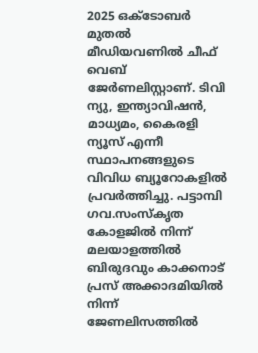2025 ഒക്ടോബർ മുതൽ മീ‍ഡിയവണിൽ ചീഫ് വെബ് ജേർണലിസ്റ്റാണ്. ടിവി ന്യു, ഇന്ത്യാവിഷൻ, മാധ്യമം, കൈരളി ന്യൂസ് എന്നീ സ്ഥാപനങ്ങളുടെ വിവിധ ബ്യൂറോകളിൽ പ്രവർത്തിച്ചു. പട്ടാമ്പി ഗവ.സംസ്കൃത കോളജിൽ നിന്ന് മലയാളത്തിൽ ബിരുദവും കാക്കനാട് പ്രസ് അക്കാദമിയിൽ നിന്ന് ജേണലിസത്തിൽ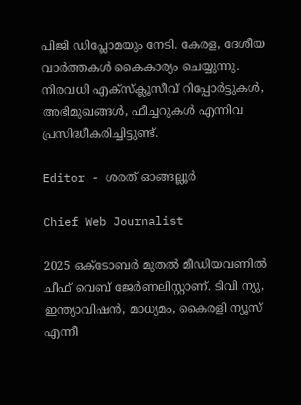പിജി ഡിപ്ലോമയും നേടി. കേരള, ദേശീയ വാർത്തകൾ കൈകാര്യം ചെയ്യുന്നു. നിരവധി എക്സ്ക്ലൂസീവ് റിപ്പോർട്ടുകൾ, അഭിമുഖങ്ങള്‍, ഫീച്ചറുകള്‍ എന്നിവ പ്രസിദ്ധീകരിച്ചിട്ടുണ്ട്.

Editor - ശരത് ഓങ്ങല്ലൂർ

Chief Web Journalist

2025 ഒക്ടോബർ മുതൽ മീ‍ഡിയവണിൽ ചീഫ് വെബ് ജേർണലിസ്റ്റാണ്. ടിവി ന്യു, ഇന്ത്യാവിഷൻ, മാധ്യമം, കൈരളി ന്യൂസ് എന്നീ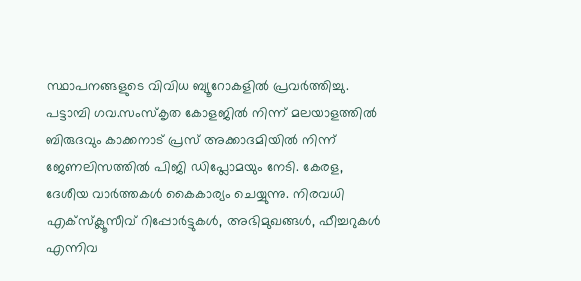സ്ഥാപനങ്ങളുടെ വിവിധ ബ്യൂറോകളിൽ പ്രവർത്തിച്ചു. പട്ടാമ്പി ഗവ.സംസ്കൃത കോളജിൽ നിന്ന് മലയാളത്തിൽ ബിരുദവും കാക്കനാട് പ്രസ് അക്കാദമിയിൽ നിന്ന് ജേണലിസത്തിൽ പിജി ഡിപ്ലോമയും നേടി. കേരള, ദേശീയ വാർത്തകൾ കൈകാര്യം ചെയ്യുന്നു. നിരവധി എക്സ്ക്ലൂസീവ് റിപ്പോർട്ടുകൾ, അഭിമുഖങ്ങള്‍, ഫീച്ചറുകള്‍ എന്നിവ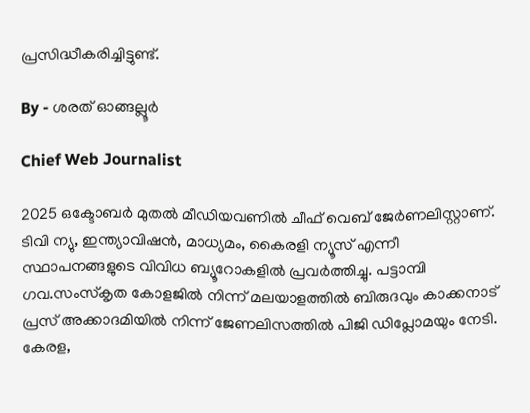പ്രസിദ്ധീകരിച്ചിട്ടുണ്ട്.

By - ശരത് ഓങ്ങല്ലൂർ

Chief Web Journalist

2025 ഒക്ടോബർ മുതൽ മീ‍ഡിയവണിൽ ചീഫ് വെബ് ജേർണലിസ്റ്റാണ്. ടിവി ന്യു, ഇന്ത്യാവിഷൻ, മാധ്യമം, കൈരളി ന്യൂസ് എന്നീ സ്ഥാപനങ്ങളുടെ വിവിധ ബ്യൂറോകളിൽ പ്രവർത്തിച്ചു. പട്ടാമ്പി ഗവ.സംസ്കൃത കോളജിൽ നിന്ന് മലയാളത്തിൽ ബിരുദവും കാക്കനാട് പ്രസ് അക്കാദമിയിൽ നിന്ന് ജേണലിസത്തിൽ പിജി ഡിപ്ലോമയും നേടി. കേരള,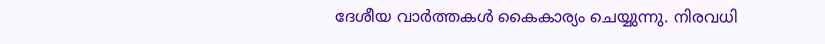ദേശീയ വാർത്തകൾ കൈകാര്യം ചെയ്യുന്നു. നിരവധി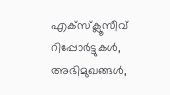എക്സ്ക്ലൂസീവ് റിപ്പോർട്ടുകൾ, അഭിമുഖങ്ങള്‍,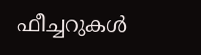ഫീച്ചറുകള്‍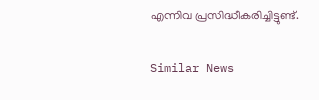എന്നിവ പ്രസിദ്ധീകരിച്ചിട്ടുണ്ട്.

Similar News